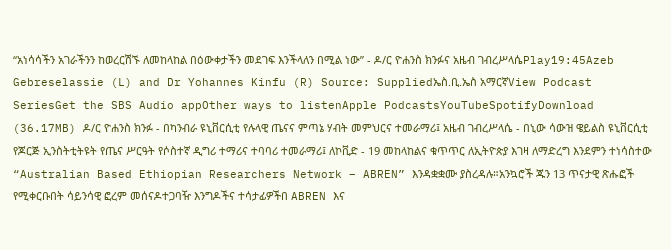“አነሳሳችን አገራችንን ከወረርሽኙ ለመከላከል በዕውቀታችን መደገፍ እንችላለን በሚል ነው” - ዶ/ር ዮሐንስ ክንፉና አዜብ ገብረሥላሴPlay19:45Azeb Gebreselassie (L) and Dr Yohannes Kinfu (R) Source: Suppliedኤስ.ቢ.ኤስ አማርኛView Podcast SeriesGet the SBS Audio appOther ways to listenApple PodcastsYouTubeSpotifyDownload (36.17MB) ዶ/ር ዮሐንስ ክንፉ - በካንብራ ዩኒቨርሲቲ የሉላዊ ጤናና ምጣኔ ሃብት መምህርና ተመራማሪ፤ አዜብ ገብረሥላሴ - በኒው ሳውዝ ዌይልስ ዩኒቨርሲቲ የጆርጅ ኢንስትቲትዩት የጤና ሥርዓት የሶስተኛ ዲግሪ ተማሪና ተባባሪ ተመራማሪ፤ ለኮቪድ - 19 መከላከልና ቁጥጥር ለኢትዮጵያ እገዛ ለማድረግ እንደምን ተነሳስተው “Australian Based Ethiopian Researchers Network – ABREN” እንዳቋቋሙ ያስረዳሉ።አንኳሮች ጁን 13 ጥናታዊ ጽሑፎች የሚቀርቡበት ሳይንሳዊ ፎረም መሰናዶተጋባዥ እንግዶችና ተሳታፊዎችበ ABREN እና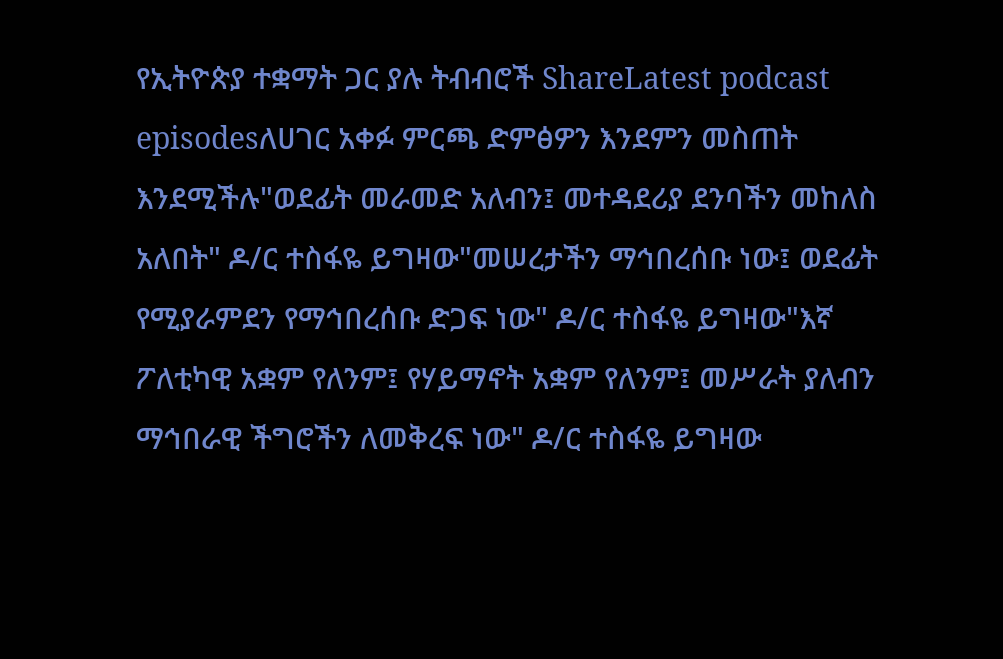የኢትዮጵያ ተቋማት ጋር ያሉ ትብብሮች ShareLatest podcast episodesለሀገር አቀፉ ምርጫ ድምፅዎን እንደምን መስጠት እንደሚችሉ"ወደፊት መራመድ አለብን፤ መተዳደሪያ ደንባችን መከለስ አለበት" ዶ/ር ተስፋዬ ይግዛው"መሠረታችን ማኅበረሰቡ ነው፤ ወደፊት የሚያራምደን የማኅበረሰቡ ድጋፍ ነው" ዶ/ር ተስፋዬ ይግዛው"እኛ ፖለቲካዊ አቋም የለንም፤ የሃይማኖት አቋም የለንም፤ መሥራት ያለብን ማኅበራዊ ችግሮችን ለመቅረፍ ነው" ዶ/ር ተስፋዬ ይግዛው